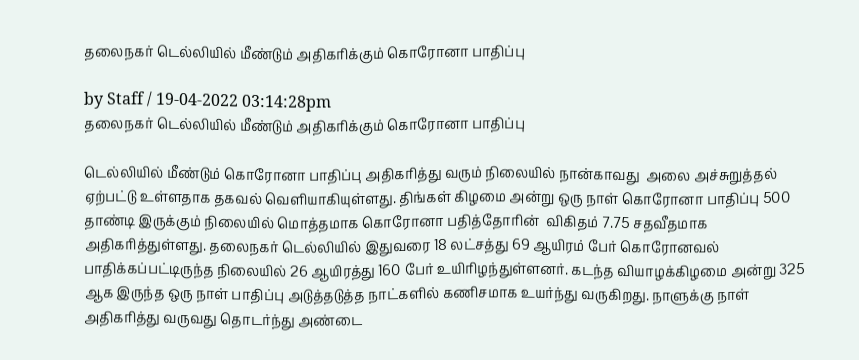தலைநகர் டெல்லியில் மீண்டும் அதிகரிக்கும் கொரோனா பாதிப்பு

by Staff / 19-04-2022 03:14:28pm
தலைநகர் டெல்லியில் மீண்டும் அதிகரிக்கும் கொரோனா பாதிப்பு

டெல்லியில் மீண்டும் கொரோனா பாதிப்பு அதிகரித்து வரும் நிலையில் நான்காவது  அலை அச்சுறுத்தல் ஏற்பட்டு உள்ளதாக தகவல் வெளியாகியுள்ளது. திங்கள் கிழமை அன்று ஒரு நாள் கொரோனா பாதிப்பு 500 தாண்டி இருக்கும் நிலையில் மொத்தமாக கொரோனா பதித்தோரின்  விகிதம் 7.75 சதவீதமாக அதிகரித்துள்ளது. தலைநகர் டெல்லியில் இதுவரை 18 லட்சத்து 69 ஆயிரம் பேர் கொரோனவல்  பாதிக்கப்பட்டிருந்த நிலையில் 26 ஆயிரத்து 160 பேர் உயிரிழந்துள்ளனர். கடந்த வியாழக்கிழமை அன்று 325 ஆக இருந்த ஒரு நாள் பாதிப்பு அடுத்தடுத்த நாட்களில் கணிசமாக உயர்ந்து வருகிறது. நாளுக்கு நாள் அதிகரித்து வருவது தொடர்ந்து அண்டை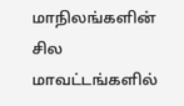மாநிலங்களின் சில மாவட்டங்களில்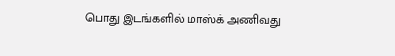பொது இடங்களில் மாஸ்க் அணிவது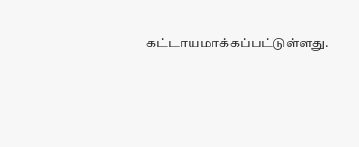கட்டாயமாக்கப்பட்டுள்ளது.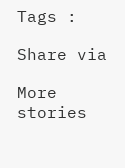Tags :

Share via

More stories